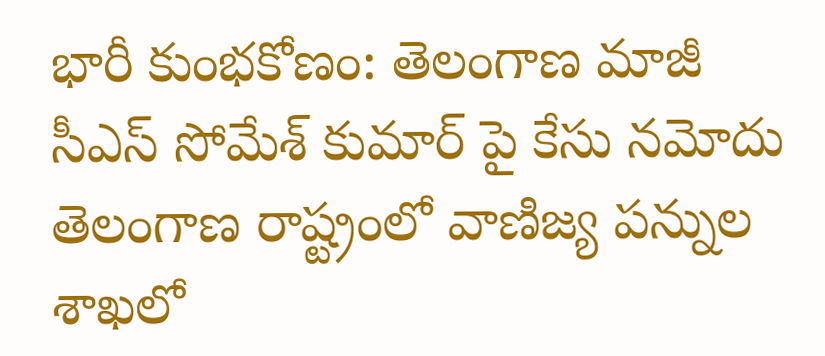భారీ కుంభకోణం: తెలంగాణ మాజీ సీఎస్ సోమేశ్ కుమార్ పై కేసు నమోదు
తెలంగాణ రాష్ట్రంలో వాణిజ్య పన్నుల శాఖలో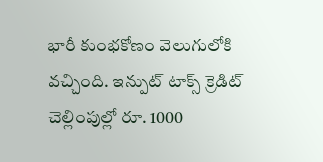భారీ కుంభకోణం వెలుగులోకి వచ్చింది. ఇన్పుట్ టాక్స్ క్రెడిట్ చెల్లింపుల్లో రూ. 1000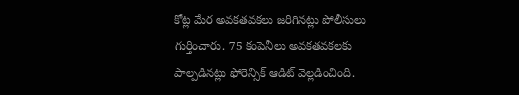కోట్ల మేర అవకతవకలు జరిగినట్లు పోలీసులు గుర్తించారు. 75 కంపెనీలు అవకతవకలకు పాల్పడినట్లు ఫోరెన్సిక్ ఆడిట్ వెల్లడించింది.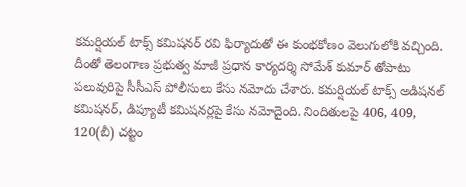కమర్షియల్ టాక్స్ కమిషనర్ రవి ఫిర్యాదుతో ఈ కుంభకోణం వెలుగులోకి వచ్చింది. దీంతో తెలంగాణ ప్రభుత్వ మాజీ ప్రధాన కార్యదర్శి సోమేశ్ కుమార్ తోపాటు పలువురిపై సీసీఎస్ పోలీసులు కేసు నమోదు చేశారు. కమర్షియల్ టాక్స్ అడిషనల్ కమిషనర్, డిప్యూటీ కమిషనర్లపై కేసు నమోదైంది. నిందితులపై 406, 409, 120(బీ) చట్టం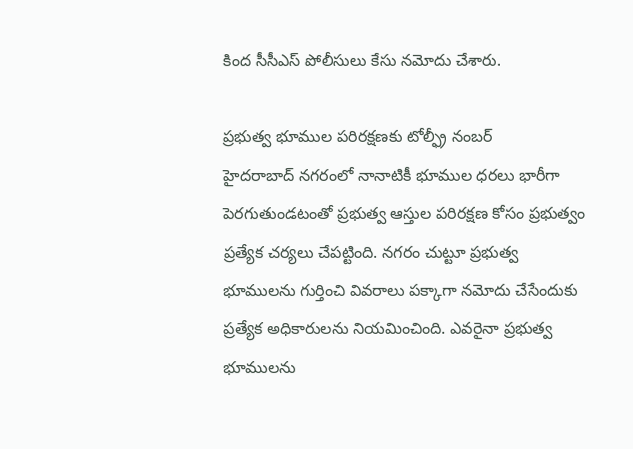కింద సీసీఎస్ పోలీసులు కేసు నమోదు చేశారు.

ప్రభుత్వ భూముల పరిరక్షణకు టోల్ఫ్రీ నంబర్
హైదరాబాద్ నగరంలో నానాటికీ భూముల ధరలు భారీగా పెరగుతుండటంతో ప్రభుత్వ ఆస్తుల పరిరక్షణ కోసం ప్రభుత్వం ప్రత్యేక చర్యలు చేపట్టింది. నగరం చుట్టూ ప్రభుత్వ భూములను గుర్తించి వివరాలు పక్కాగా నమోదు చేసేందుకు ప్రత్యేక అధికారులను నియమించింది. ఎవరైనా ప్రభుత్వ భూములను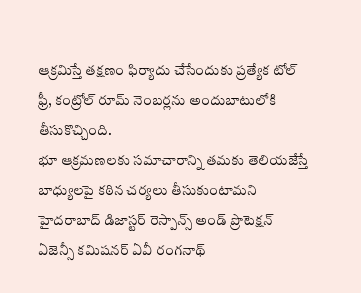ఆక్రమిస్తే తక్షణం ఫిర్యాదు చేసేందుకు ప్రత్యేక టోల్ ఫ్రీ, కంట్రోల్ రూమ్ నెంబర్లను అందుబాటులోకి తీసుకొచ్చింది.
భూ ఆక్రమణలకు సమాచారాన్ని తమకు తెలియజేస్తే బాధ్యులపై కఠిన చర్యలు తీసుకుంటామని హైదరాబాద్ డిజాస్టర్ రెస్పాన్స్ అండ్ ప్రొటెక్షన్ ఏజెన్సీ కమిషనర్ ఏవీ రంగనాథ్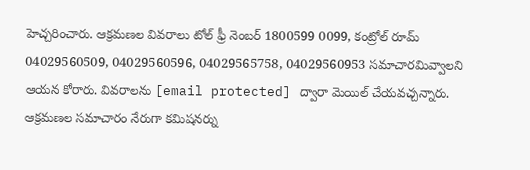హెచ్చరించారు. ఆక్రమణల వివరాలు టోల్ ఫ్రీ నెంబర్ 1800599 0099, కంట్రోల్ రూమ్ 04029560509, 04029560596, 04029565758, 04029560953 సమాచారమివ్వాలని ఆయన కోరారు. వివరాలను [email protected] ద్వారా మెయిల్ చేయవచ్చన్నారు. ఆక్రమణల సమాచారం నేరుగా కమిషనర్ను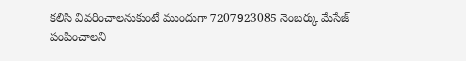కలిసి వివరించాలనుకుంటే ముందుగా 7207923085 నెంబర్కు మేసేజ్ పంపించాలని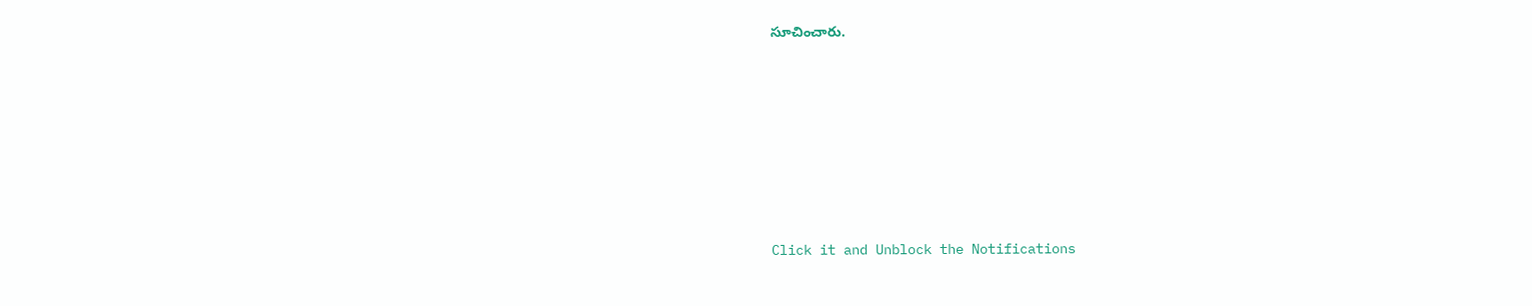సూచించారు.












Click it and Unblock the Notifications